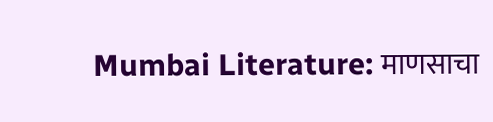Mumbai Literature: माणसाचा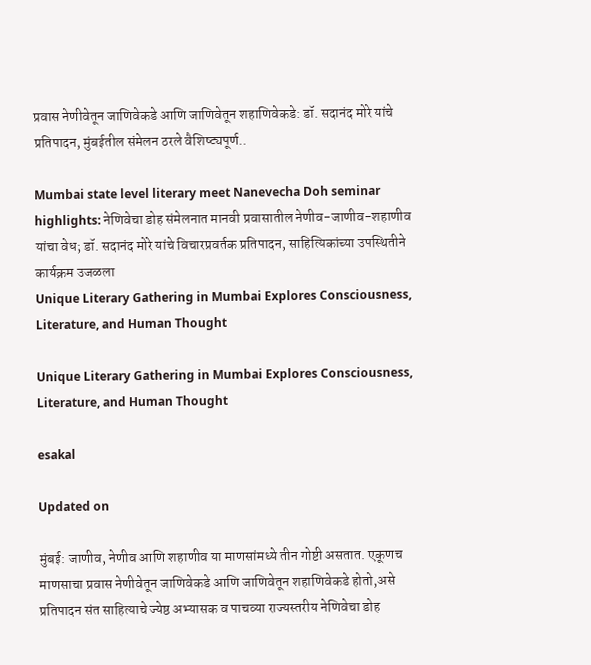प्रवास नेणीवेतून जाणिवेकडे आणि जाणिवेतून शहाणिवेकडे: डॉ. सदानंद मोरे यांचे प्रतिपादन, मुंबईतील संमेलन ठरले वैशिष्ट्यपूर्ण..

Mumbai state level literary meet Nanevecha Doh seminar highlights: नेणिवेचा डोह संमेलनात मानवी प्रवासातील नेणीव-जाणीव-शहाणीव यांचा वेध; डॉ. सदानंद मोरे यांचे विचारप्रवर्तक प्रतिपादन, साहित्यिकांच्या उपस्थितीने कार्यक्रम उजळला
Unique Literary Gathering in Mumbai Explores Consciousness, Literature, and Human Thought

Unique Literary Gathering in Mumbai Explores Consciousness, Literature, and Human Thought

esakal

Updated on

मुंबई: जाणीव, नेणीव आणि शहाणीव या माणसांमध्ये तीन गोष्टी असतात. एकूणच माणसाचा प्रवास नेणीवेतून जाणिवेकडे आणि जाणिवेतून शहाणिवेकडे होतो,असे प्रतिपादन संत साहित्याचे ज्येष्ठ अभ्यासक व पाचव्या राज्यस्तरीय नेणिवेचा डोह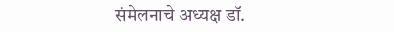संमेलनाचे अध्यक्ष डॉ.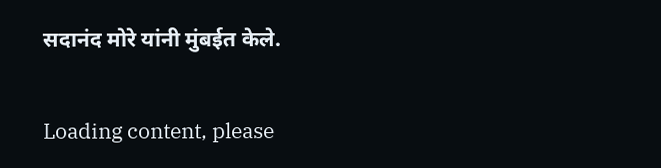सदानंद मोरे यांनी मुंबईत केले.

Loading content, please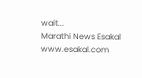wait...
Marathi News Esakal
www.esakal.com